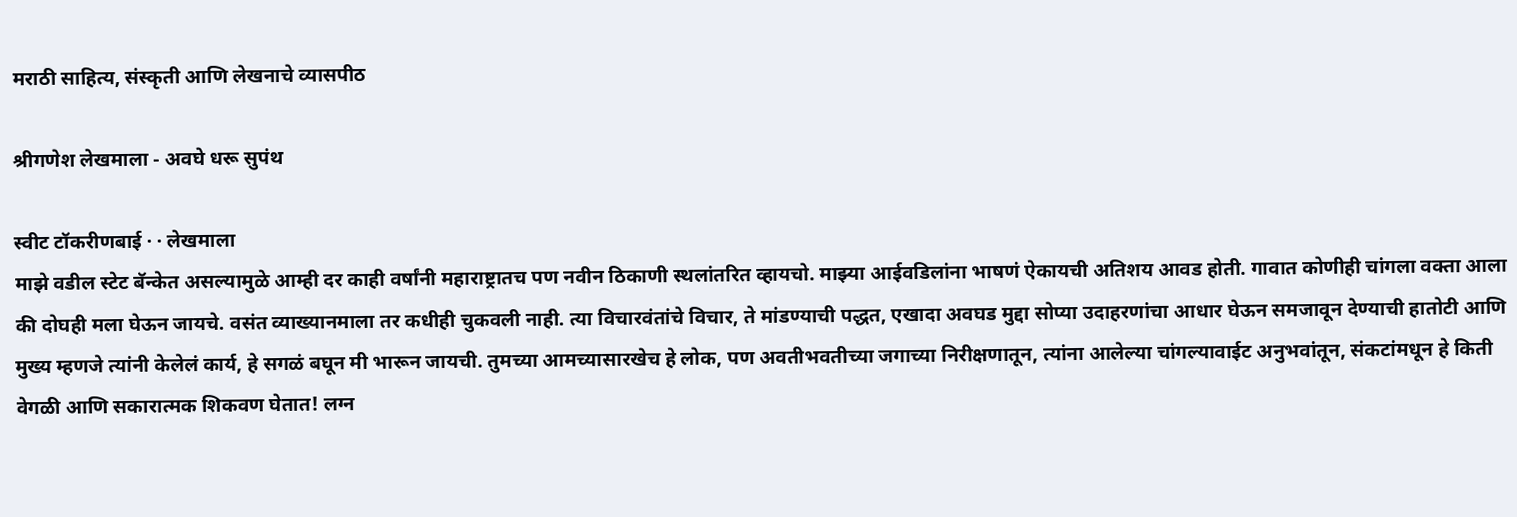मराठी साहित्य, संस्कृती आणि लेखनाचे व्यासपीठ

श्रीगणेश लेखमाला - अवघे धरू सुपंथ

स्वीट टॉकरीणबाई · · लेखमाला
माझे वडील स्टेट बॅन्केत असल्यामुळे आम्ही दर काही वर्षांनी महाराष्ट्रातच पण नवीन ठिकाणी स्थलांतरित व्हायचो. माझ्या आईवडिलांना भाषणं ऐकायची अतिशय आवड होती. गावात कोणीही चांगला वक्ता आला की दोघही मला घेऊन जायचे. वसंत व्याख्यानमाला तर कधीही चुकवली नाही. त्या विचारवंतांचे विचार, ते मांडण्याची पद्धत, एखादा अवघड मुद्दा सोप्या उदाहरणांचा आधार घेऊन समजावून देण्याची हातोटी आणि मुख्य म्हणजे त्यांनी केलेलं कार्य, हे सगळं बघून मी भारून जायची. तुमच्या आमच्यासारखेच हे लोक, पण अवतीभवतीच्या जगाच्या निरीक्षणातून, त्यांना आलेल्या चांगल्यावाईट अनुभवांतून, संकटांमधून हे किती वेगळी आणि सकारात्मक शिकवण घेतात! लग्न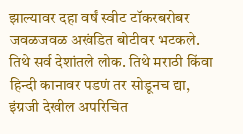झाल्यावर दहा वर्षं स्वीट टॉकरबरोबर जवळजवळ अखंडित बोटीवर भटकले. तिथे सर्व देशांतले लोक. तिथे मराठी किंवा हिन्दी कानावर पडणं तर सोडूनच द्या, इंग्रजी देखील अपरिचित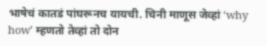भाषेचं कातडं पांघरूनच यायची. चिनी माणूस जेव्हां ‘why how’ म्हणतो तेव्हां तो दोन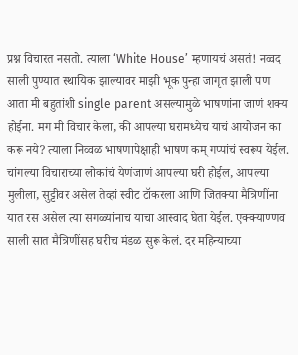प्रश्न विचारत नसतो. त्याला ‘White House’ म्हणायचं असतं! नव्वद साली पुण्यात स्थायिक झाल्यावर माझी भूक पुन्हा जागृत झाली पण आता मी बहुतांशी single parent असल्यामुळे भाषणांना जाणं शक्य होईना. मग मी विचार केला, की आपल्या घरामध्येच याचं आयोजन का करू नये? त्याला निव्वळ भाषणापेक्षाही भाषण कम् गप्पांचं स्वरूप येईल. चांगल्या विचाराच्या लोकांचं येणंजाणं आपल्या घरी होईल, आपल्या मुलीला, सुट्टीवर असेल तेव्हां स्वीट टॉकरला आणि जितक्या मैत्रिणींना यात रस असेल त्या सगळ्यांनाच याचा आस्वाद घेता येईल. एक्क्याण्णव साली सात मैत्रिणींसह घरीच मंडळ सुरू केलं. दर महिन्याच्या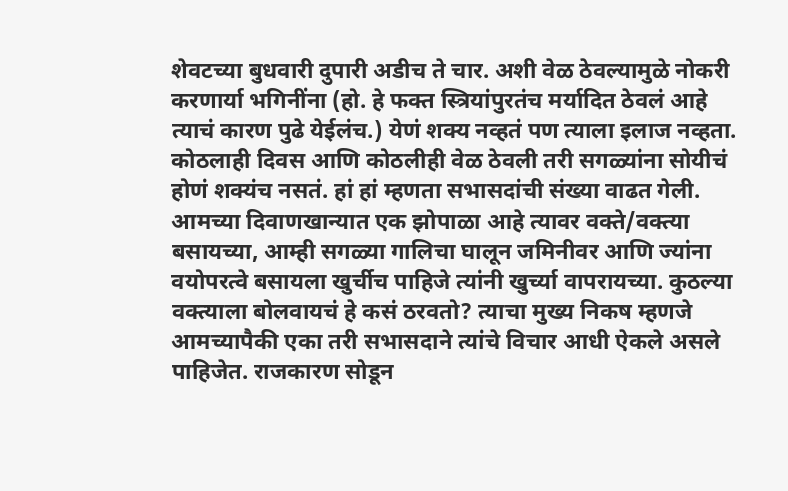शेवटच्या बुधवारी दुपारी अडीच ते चार. अशी वेळ ठेवल्यामुळे नोकरी करणार्या भगिनींना (हो. हे फक्त स्त्रियांपुरतंच मर्यादित ठेवलं आहे त्याचं कारण पुढे येईलंच.) येणं शक्य नव्हतं पण त्याला इलाज नव्हता. कोठलाही दिवस आणि कोठलीही वेळ ठेवली तरी सगळ्यांना सोयीचं होणं शक्यंच नसतं. हां हां म्हणता सभासदांची संख्या वाढत गेली. आमच्या दिवाणखान्यात एक झोपाळा आहे त्यावर वक्ते/वक्त्या बसायच्या, आम्ही सगळ्या गालिचा घालून जमिनीवर आणि ज्यांना वयोपरत्वे बसायला खुर्चीच पाहिजे त्यांनी खुर्च्या वापरायच्या. कुठल्या वक्त्याला बोलवायचं हे कसं ठरवतो? त्याचा मुख्य निकष म्हणजे आमच्यापैकी एका तरी सभासदाने त्यांचे विचार आधी ऐकले असले पाहिजेत. राजकारण सोडून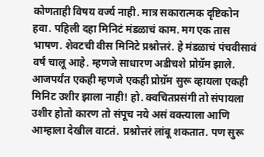कोणताही विषय वर्ज्य नाही. मात्र सकारात्मक दृष्टिकोन हवा. पहिली दहा मिनिटं मंडळाचं काम. मग एक तास भाषण. शेवटची वीस मिनिटे प्रश्नोत्तरं. हे मंडळाचं पंचवीसावं वर्षं चालू आहे. म्हणजे साधारण अडीचशे प्रोग्रॅम झाले. आजपर्यंत एकही म्हणजे एकही प्रोग्रॅम सुरू व्हायला एकही मिनिट उशीर झाला नाही! हो. क्वचितप्रसंगी तो संपायला उशीर होतो कारण तो संपूच नये असं वक्त्याला आणि आम्हाला देखील वाटतं. प्रश्नोत्तरं लांबू शकतात. पण सुरू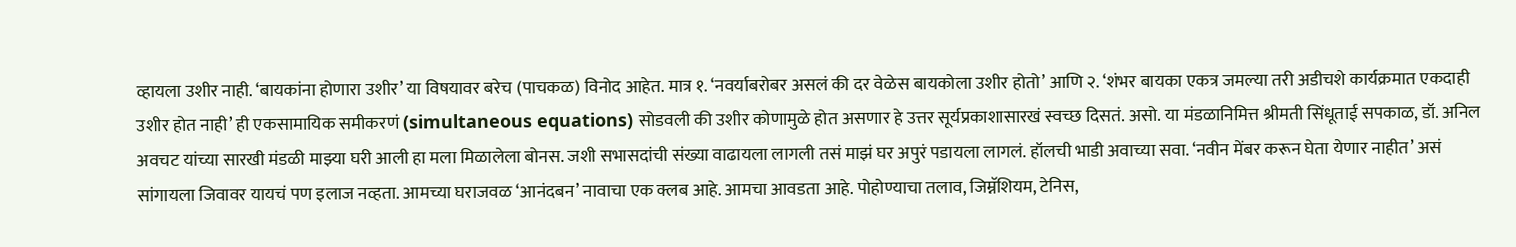व्हायला उशीर नाही. ‘बायकांना होणारा उशीर’ या विषयावर बरेच (पाचकळ) विनोद आहेत. मात्र १. ‘नवर्याबरोबर असलं की दर वेळेस बायकोला उशीर होतो’ आणि २. ‘शंभर बायका एकत्र जमल्या तरी अडीचशे कार्यक्रमात एकदाही उशीर होत नाही’ ही एकसामायिक समीकरणं (simultaneous equations) सोडवली की उशीर कोणामुळे होत असणार हे उत्तर सूर्यप्रकाशासारखं स्वच्छ दिसतं. असो. या मंडळानिमित्त श्रीमती सिंधूताई सपकाळ, डॉ. अनिल अवचट यांच्या सारखी मंडळी माझ्या घरी आली हा मला मिळालेला बोनस. जशी सभासदांची संख्या वाढायला लागली तसं माझं घर अपुरं पडायला लागलं. हॉलची भाडी अवाच्या सवा. ‘नवीन मेंबर करून घेता येणार नाहीत’ असं सांगायला जिवावर यायचं पण इलाज नव्हता. आमच्या घराजवळ ‘आनंदबन’ नावाचा एक क्लब आहे. आमचा आवडता आहे. पोहोण्याचा तलाव, जिम्नॅशियम, टेनिस,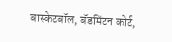बास्केटबॉल, बॅडमिंटन कोर्ट,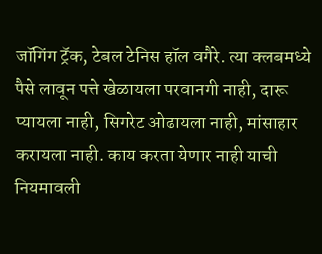जॉगिंग ट्रॅक, टेबल टेनिस हॉल वगैरे. त्या क्लबमध्ये पैसे लावून पत्ते खेळायला परवानगी नाही, दारू प्यायला नाही, सिगरेट ओढायला नाही, मांसाहार करायला नाही. काय करता येणार नाही याची नियमावली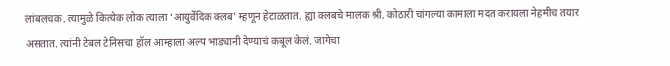लांबलचक. त्यामुळे कित्येक लोक त्याला ‘आयुर्वेदिक क्लब’ म्हणून हेटाळतात. ह्या क्लबचे मालक श्री. कोठारी चांगल्या कामाला मदत करायला नेहमीच तयार असतात. त्यांनी टेबल टेनिसचा हॉल आम्हाला अल्प भाड्यानी देण्याचं कबूल केलं. जागेचा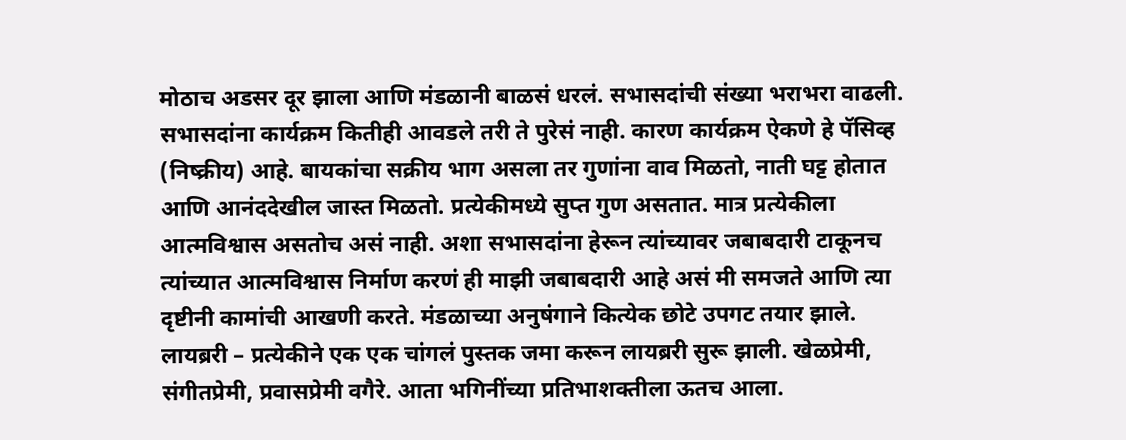मोठाच अडसर दूर झाला आणि मंडळानी बाळसं धरलं. सभासदांची संख्या भराभरा वाढली. सभासदांना कार्यक्रम कितीही आवडले तरी ते पुरेसं नाही. कारण कार्यक्रम ऐकणे हे पॅसिव्ह (निष्क्रीय) आहे. बायकांचा सक्रीय भाग असला तर गुणांना वाव मिळतो, नाती घट्ट होतात आणि आनंददेखील जास्त मिळतो. प्रत्येकीमध्ये सुप्त गुण असतात. मात्र प्रत्येकीला आत्मविश्वास असतोच असं नाही. अशा सभासदांना हेरून त्यांच्यावर जबाबदारी टाकूनच त्यांच्यात आत्मविश्वास निर्माण करणं ही माझी जबाबदारी आहे असं मी समजते आणि त्या दृष्टीनी कामांची आखणी करते. मंडळाच्या अनुषंगाने कित्येक छोटे उपगट तयार झाले. लायब्ररी – प्रत्येकीने एक एक चांगलं पुस्तक जमा करून लायब्ररी सुरू झाली. खेळप्रेमी, संगीतप्रेमी, प्रवासप्रेमी वगैरे. आता भगिनींच्या प्रतिभाशक्तीला ऊतच आला.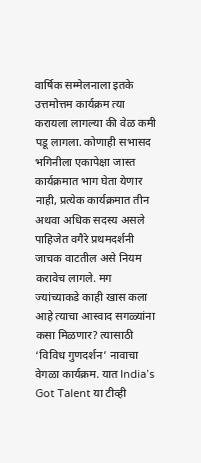वार्षिक सम्मेलनाला इतके उत्तमोत्तम कार्यक्रम त्या करायला लागल्या की वेळ कमी पडू लागला. कोणाही सभासद भगिनीला एकापेक्षा जास्त कार्यक्रमात भाग घेता येणार नाही, प्रत्येक कार्यक्रमात तीन अथवा अधिक सदस्य असले पाहिजेत वगैरे प्रथमदर्शनी जाचक वाटतील असे नियम करावेच लागले. मग ज्यांच्याकडे काही खास कला आहे त्याचा आस्वाद सगळ्यांना कसा मिळणार? त्यासाठी ‘विविध गुणदर्शन’ नावाचा वेगळा कार्यक्रम. यात India’s Got Talent या टीव्ही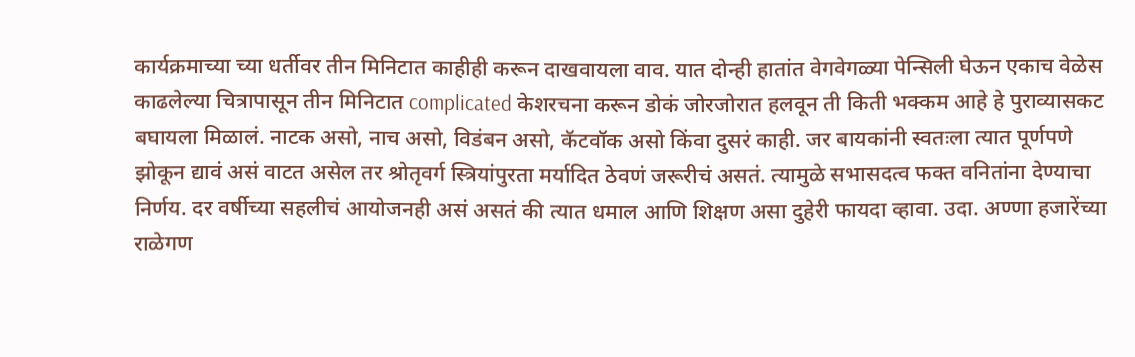कार्यक्रमाच्या च्या धर्तीवर तीन मिनिटात काहीही करून दाखवायला वाव. यात दोन्ही हातांत वेगवेगळ्या पेन्सिली घेऊन एकाच वेळेस काढलेल्या चित्रापासून तीन मिनिटात complicated केशरचना करून डोकं जोरजोरात हलवून ती किती भक्कम आहे हे पुराव्यासकट बघायला मिळालं. नाटक असो, नाच असो, विडंबन असो, कॅटवॉक असो किंवा दुसरं काही. जर बायकांनी स्वतःला त्यात पूर्णपणे झोकून द्यावं असं वाटत असेल तर श्रोतृवर्ग स्त्रियांपुरता मर्यादित ठेवणं जरूरीचं असतं. त्यामुळे सभासदत्व फक्त वनितांना देण्याचा निर्णय. दर वर्षीच्या सहलीचं आयोजनही असं असतं की त्यात धमाल आणि शिक्षण असा दुहेरी फायदा व्हावा. उदा. अण्णा हजारेंच्या राळेगण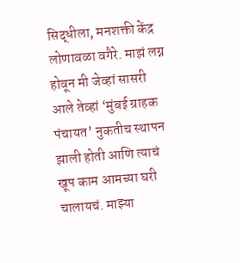सिद्धीला, मनशक्ती केंद्र लोणावळा वगैरे. माझं लग्न होवून मी जेव्हां सासरी आले तेव्हां ‘मुंबई ग्राहक पंचायत’ नुकतीच स्थापन झाली होती आणि त्याचं खूप काम आमच्या घरी चालायचं. माझ्या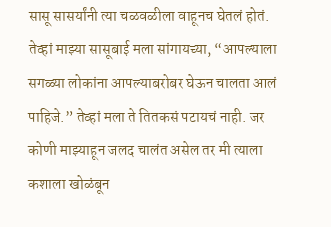सासू सासर्यांनी त्या चळवळीला वाहूनच घेतलं होतं. तेव्हां माझ्या सासूबाई मला सांगायच्या, “आपल्याला सगळ्या लोकांना आपल्याबरोबर घेऊन चालता आलं पाहिजे.” तेव्हां मला ते तितकसं पटायचं नाही. जर कोणी माझ्याहून जलद चालंत असेल तर मी त्याला कशाला खोळंबून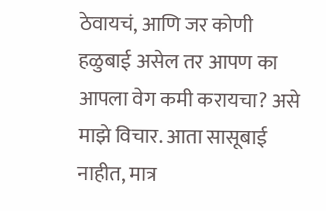ठेवायचं, आणि जर कोणी हळुबाई असेल तर आपण का आपला वेग कमी करायचा? असे माझे विचार. आता सासूबाई नाहीत, मात्र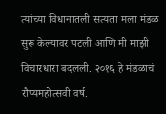त्यांच्या विधानातली सत्यता मला मंडळ सुरू केल्यावर पटली आणि मी माझी विचारधारा बदलली. २०१६ हे मंडळाचं रौप्यमहोत्सवी वर्ष.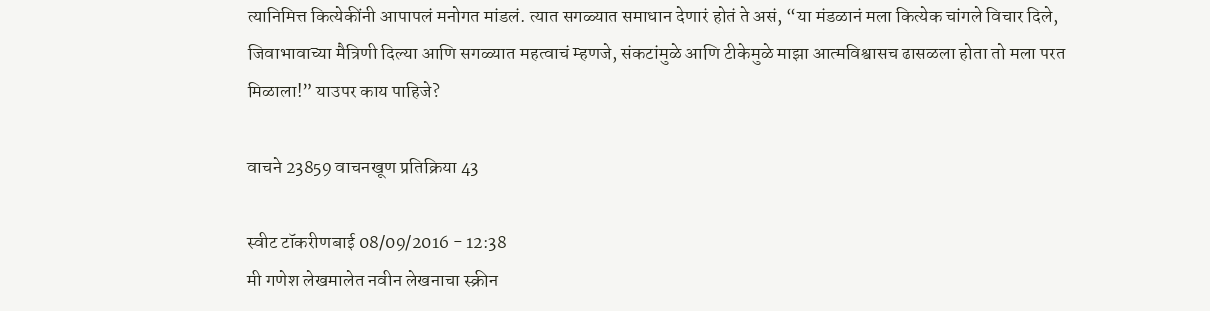त्यानिमित्त कित्येकींनी आपापलं मनोगत मांडलं. त्यात सगळ्यात समाधान देणारं होतं ते असं, “या मंडळानं मला कित्येक चांगले विचार दिले, जिवाभावाच्या मैत्रिणी दिल्या आणि सगळ्यात महत्वाचं म्हणजे, संकटांमुळे आणि टीकेमुळे माझा आत्मविश्वासच ढासळला होता तो मला परत मिळाला!” याउपर काय पाहिजे?

वाचने 23859 वाचनखूण प्रतिक्रिया 43

स्वीट टॉकरीणबाई 08/09/2016 - 12:38
मी गणेश लेखमालेत नवीन लेखनाचा स्क्रीन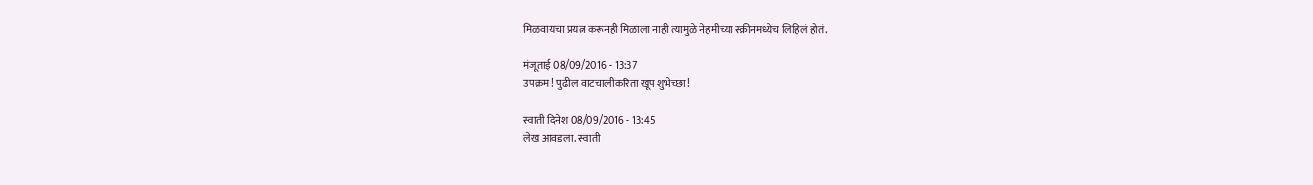मिळवायचा प्रयत्न करूनही मिळाला नाही त्यामुळे नेहमीच्या स्क्रीनमध्येच लिहिलं होतं.

मंजूताई 08/09/2016 - 13:37
उपक्रम! पुढील वाटचालीकरिता खूप शुभेच्छा!

स्वाती दिनेश 08/09/2016 - 13:45
लेख आवडला. स्वाती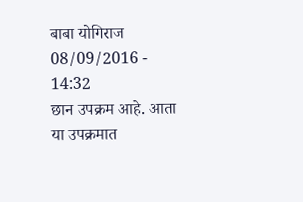बाबा योगिराज 08/09/2016 - 14:32
छान उपक्रम आहे. आता या उपक्रमात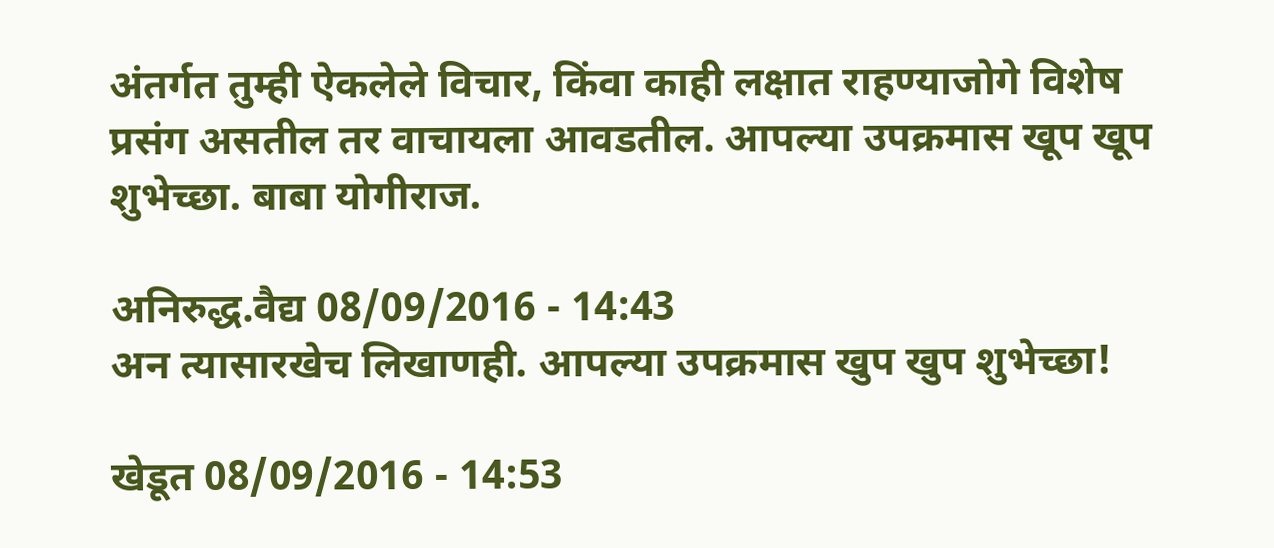अंतर्गत तुम्ही ऐकलेले विचार, किंवा काही लक्षात राहण्याजोगे विशेष प्रसंग असतील तर वाचायला आवडतील. आपल्या उपक्रमास खूप खूप शुभेच्छा. बाबा योगीराज.

अनिरुद्ध.वैद्य 08/09/2016 - 14:43
अन त्यासारखेच लिखाणही. आपल्या उपक्रमास खुप खुप शुभेच्छा!

खेडूत 08/09/2016 - 14:53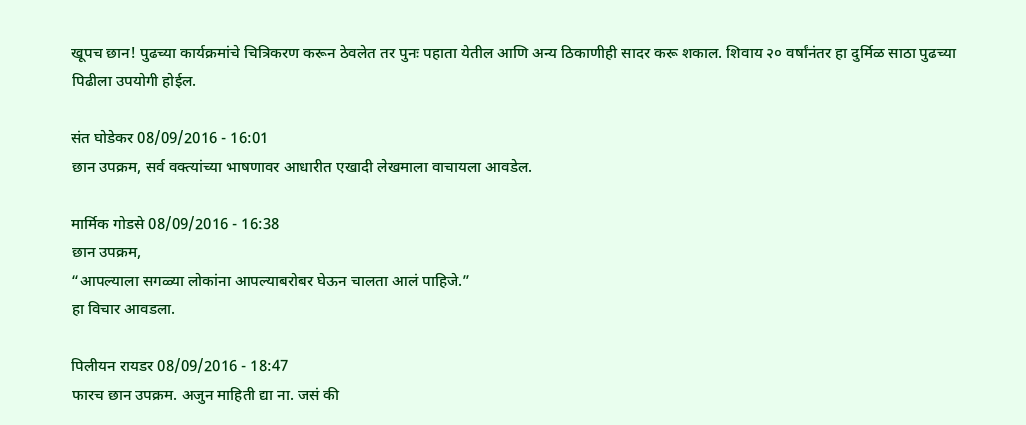खूपच छान! पुढच्या कार्यक्रमांचे चित्रिकरण करून ठेवलेत तर पुनः पहाता येतील आणि अन्य ठिकाणीही सादर करू शकाल. शिवाय २० वर्षांनंतर हा दुर्मिळ साठा पुढच्या पिढीला उपयोगी होईल.

संत घोडेकर 08/09/2016 - 16:01
छान उपक्रम, सर्व वक्त्यांच्या भाषणावर आधारीत एखादी लेखमाला वाचायला आवडेल.

मार्मिक गोडसे 08/09/2016 - 16:38
छान उपक्रम,
“आपल्याला सगळ्या लोकांना आपल्याबरोबर घेऊन चालता आलं पाहिजे.”
हा विचार आवडला.

पिलीयन रायडर 08/09/2016 - 18:47
फारच छान उपक्रम. अजुन माहिती द्या ना. जसं की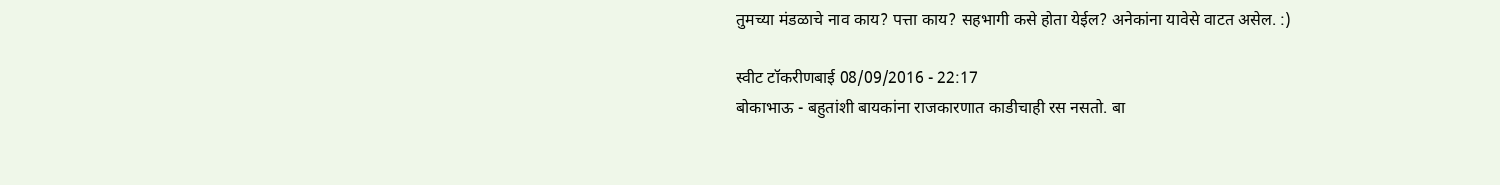तुमच्या मंडळाचे नाव काय? पत्ता काय? सहभागी कसे होता येईल? अनेकांना यावेसे वाटत असेल. :)

स्वीट टॉकरीणबाई 08/09/2016 - 22:17
बोकाभाऊ - बहुतांशी बायकांना राजकारणात काडीचाही रस नसतो. बा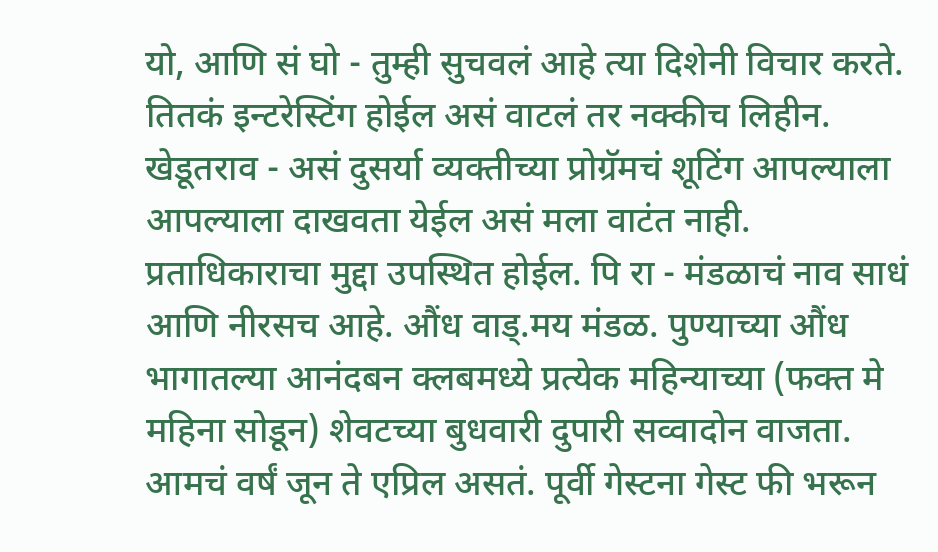यो, आणि सं घो - तुम्ही सुचवलं आहे त्या दिशेनी विचार करते. तितकं इन्टरेस्टिंग होईल असं वाटलं तर नक्कीच लिहीन. खेडूतराव - असं दुसर्या व्यक्तीच्या प्रोग्रॅमचं शूटिंग आपल्याला आपल्याला दाखवता येईल असं मला वाटंत नाही. प्रताधिकाराचा मुद्दा उपस्थित होईल. पि रा - मंडळाचं नाव साधं आणि नीरसच आहे. औंध वाड्.मय मंडळ. पुण्याच्या औंध भागातल्या आनंदबन क्लबमध्ये प्रत्येक महिन्याच्या (फक्त मे महिना सोडून) शेवटच्या बुधवारी दुपारी सव्वादोन वाजता. आमचं वर्षं जून ते एप्रिल असतं. पूर्वी गेस्टना गेस्ट फी भरून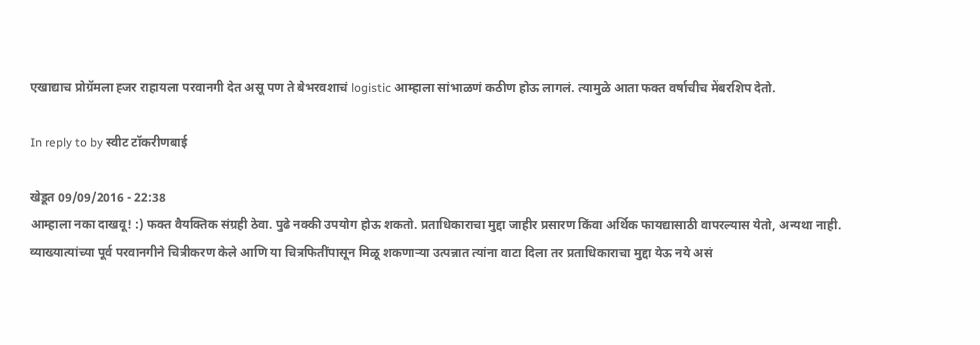एखाद्याच प्रोग्रॅमला ह्जर राहायला परवानगी देत असू पण ते बेभरवशाचं logistic आम्हाला सांभाळणं कठीण होऊ लागलं. त्यामुळे आता फक्त वर्षाचीच मेंबरशिप देतो.

In reply to by स्वीट टॉकरीणबाई

खेडूत 09/09/2016 - 22:38
आम्हाला नका दाखवू! :) फक्त वैयक्तिक संग्रही ठेवा. पुढे नक्की उपयोग होऊ शकतो. प्रताधिकाराचा मुद्दा जाहीर प्रसारण किंवा अर्थिक फायद्यासाठी वापरल्यास येतो, अन्यथा नाही.
व्याख्यात्यांच्या पूर्व परवानगीने चित्रीकरण केले आणि या चित्रफितींपासून मिळू शकणार्‍या उत्पन्नात त्यांना वाटा दिला तर प्रताधिकाराचा मुद्दा येऊ नये असं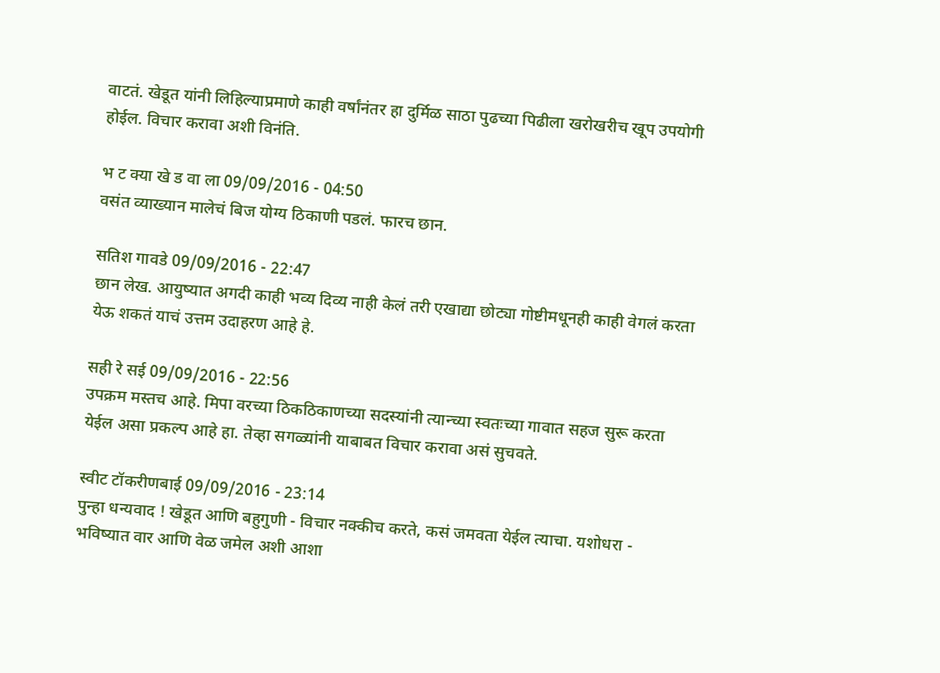वाटतं. खेडूत यांनी लिहिल्याप्रमाणे काही वर्षांनंतर हा दुर्मिळ साठा पुढच्या पिढीला खरोखरीच खूप उपयोगी होईल. विचार करावा अशी विनंति.

भ ट क्या खे ड वा ला 09/09/2016 - 04:50
वसंत व्याख्यान मालेचं बिज योग्य ठिकाणी पडलं. फारच छान.

सतिश गावडे 09/09/2016 - 22:47
छान लेख. आयुष्यात अगदी काही भव्य दिव्य नाही केलं तरी एखाद्या छोट्या गोष्टीमधूनही काही वेगलं करता येऊ शकतं याचं उत्तम उदाहरण आहे हे.

सही रे सई 09/09/2016 - 22:56
उपक्रम मस्तच आहे. मिपा वरच्या ठिकठिकाणच्या सदस्यांनी त्यान्च्या स्वतःच्या गावात सहज सुरू करता येईल असा प्रकल्प आहे हा. तेव्हा सगळ्यांनी याबाबत विचार करावा असं सुचवते.

स्वीट टॉकरीणबाई 09/09/2016 - 23:14
पुन्हा धन्यवाद ! खेडूत आणि बहुगुणी - विचार नक्कीच करते, कसं जमवता येईल त्याचा. यशोधरा - भविष्यात वार आणि वेळ जमेल अशी आशा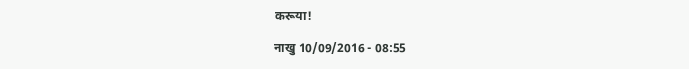करूया!

नाखु 10/09/2016 - 08:55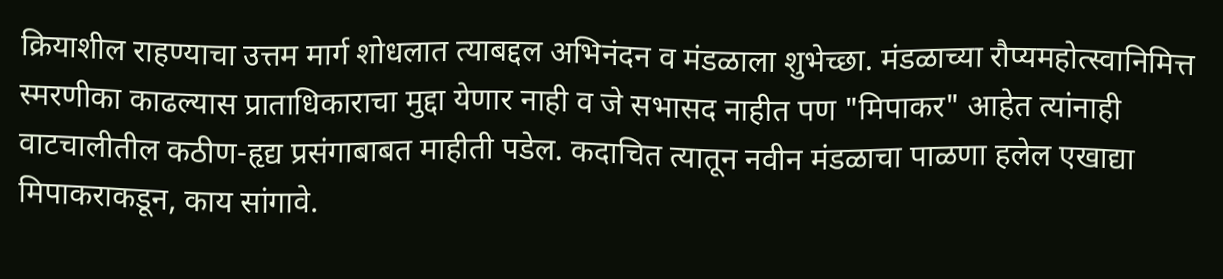क्रियाशील राहण्याचा उत्तम मार्ग शोधलात त्याबद्दल अभिनंदन व मंडळाला शुभेच्छा. मंडळाच्या रौप्यमहोत्स्वानिमित्त स्मरणीका काढल्यास प्राताधिकाराचा मुद्दा येणार नाही व जे सभासद नाहीत पण "मिपाकर" आहेत त्यांनाही वाटचालीतील कठीण-हृद्य प्रसंगाबाबत माहीती पडेल. कदाचित त्यातून नवीन मंडळाचा पाळणा हलेल एखाद्या मिपाकराकडून, काय सांगावे.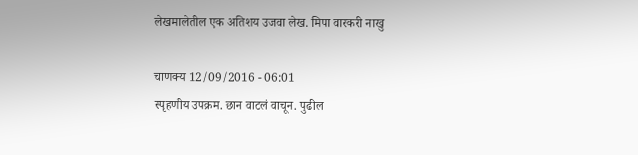लेखमालेतील एक अतिशय उजवा लेख. मिपा वारकरी नाखु

चाणक्य 12/09/2016 - 06:01
स्पृहणीय उपक्रम. छान वाटलं वाचून. पुढील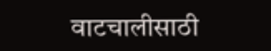वाटचालीसाठी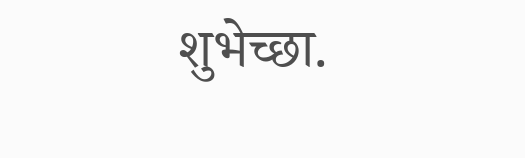शुभेच्छा.